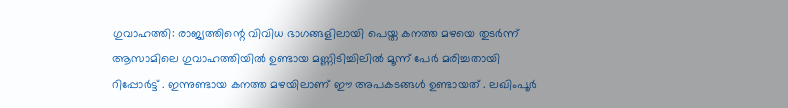ഗുവാഹത്തി: രാജ്യത്തിന്റെ വിവിധ ഭാഗങ്ങളിലായി പെയ്ത കനത്ത മഴയെ തുടർന്ന് ആസാമിലെ ഗുവാഹത്തിയിൽ ഉണ്ടായ മണ്ണിടിച്ചിലിൽ മൂന്ന് പേർ മരിച്ചതായി റിപ്പോർട്ട് . ഇന്നുണ്ടായ കനത്ത മഴയിലാണ് ഈ അപകടങ്ങൾ ഉണ്ടായത് . ലഖിംപൂർ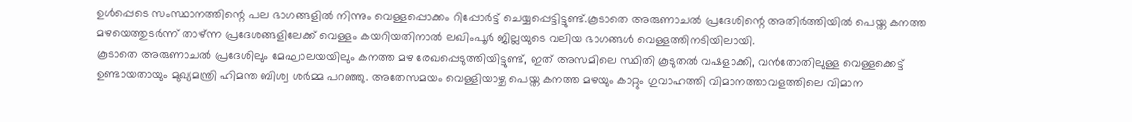ഉൾപ്പെടെ സംസ്ഥാനത്തിന്റെ പല ഭാഗങ്ങളിൽ നിന്നും വെള്ളപ്പൊക്കം റിപ്പോർട്ട് ചെയ്യപ്പെട്ടിട്ടുണ്ട്.കൂടാതെ അരുണാചൽ പ്രദേശിന്റെ അതിർത്തിയിൽ പെയ്ത കനത്ത മഴയെത്തുടർന്ന് താഴ്ന്ന പ്രദേശങ്ങളിലേക്ക് വെള്ളം കയറിയതിനാൽ ലഖിംപൂർ ജില്ലയുടെ വലിയ ഭാഗങ്ങൾ വെള്ളത്തിനടിയിലായി.
കൂടാതെ അരുണാചൽ പ്രദേശിലും മേഘാലയയിലും കനത്ത മഴ രേഖപ്പെടുത്തിയിട്ടുണ്ട്, ഇത് അസമിലെ സ്ഥിതി കൂടുതൽ വഷളാക്കി, വൻതോതിലുള്ള വെള്ളക്കെട്ട് ഉണ്ടായതായും മുഖ്യമന്ത്രി ഹിമന്ത ബിശ്വ ശർമ്മ പറഞ്ഞു. അതേസമയം വെള്ളിയാഴ്ച പെയ്ത കനത്ത മഴയും കാറ്റും ഗുവാഹത്തി വിമാനത്താവളത്തിലെ വിമാന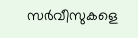സർവീസുകളെ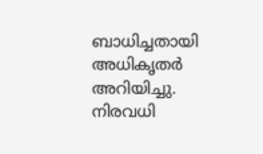ബാധിച്ചതായി അധികൃതർ അറിയിച്ചു. നിരവധി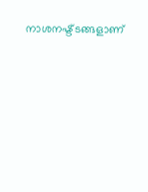നാശനഷ്ട്ടങ്ങളാണ്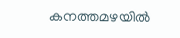കനത്തമഴയിൽ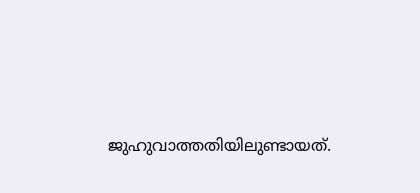ജുഹുവാത്തതിയിലുണ്ടായത്.